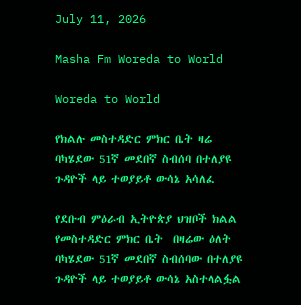July 11, 2026

Masha Fm Woreda to World

Woreda to World

የክልሉ መስተዳድር ምክር ቤት ዛሬ ባካሄደው 51ኛ መደበኛ ስብሰባ በተለያዩ ጉዳዮች ላይ ተወያይቶ ውሳኔ አሳለፈ

የደቡብ ምዕራብ ኢትዮጵያ ህዝቦች ክልል የመስተዳድር ምክር ቤት  በዛሬው ዕለት ባካሄደው 51ኛ መደበኛ ስብሰባው በተለያዩ ጉዳዮች ላይ ተወያይቶ ውሳኔ አስተላልፏል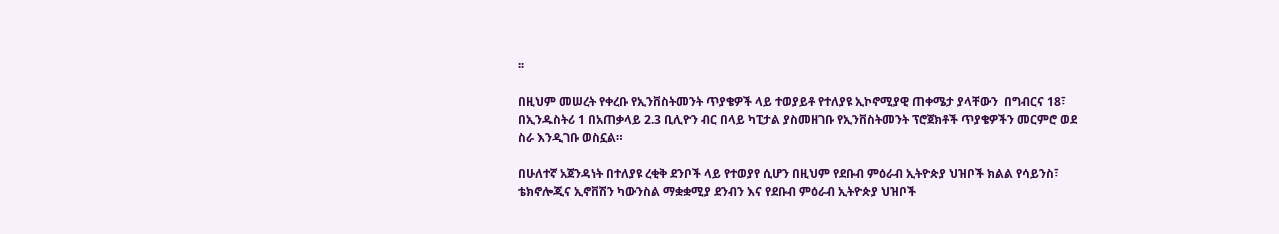፡፡

በዚህም መሠረት የቀረቡ የኢንቨስትመንት ጥያቄዎች ላይ ተወያይቶ የተለያዩ ኢኮኖሚያዊ ጠቀሜታ ያላቸውን  በግብርና 18፣ በኢንዱስትሪ 1 በአጠቃላይ 2.3 ቢሊዮን ብር በላይ ካፒታል ያስመዘገቡ የኢንቨስትመንት ፕሮጀክቶች ጥያቄዎችን መርምሮ ወደ  ስራ እንዲገቡ ወስኗል።

በሁለተኛ አጀንዳነት በተለያዩ ረቂቅ ደንቦች ላይ የተወያየ ሲሆን በዚህም የደቡብ ምዕራብ ኢትዮጵያ ህዝቦች ክልል የሳይንስ፣ ቴክኖሎጂና ኢኖቨሽን ካውንስል ማቋቋሚያ ደንብን እና የደቡብ ምዕራብ ኢትዮጵያ ህዝቦች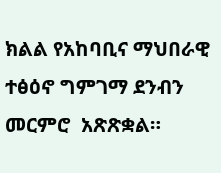ክልል የአከባቢና ማህበራዊ ተፅዕኖ ግምገማ ደንብን መርምሮ  አጽጽቋል።